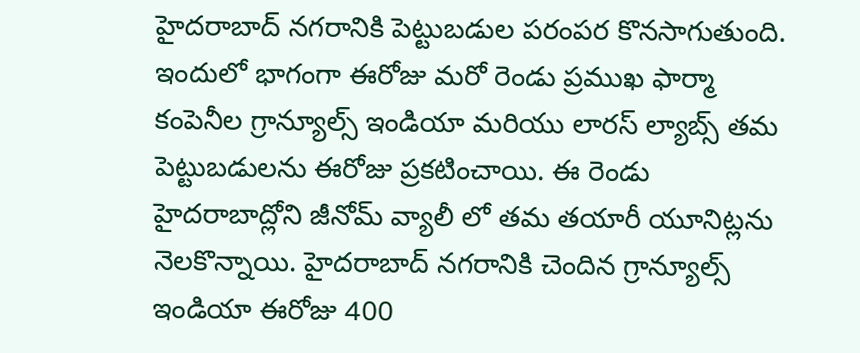హైదరాబాద్ నగరానికి పెట్టుబడుల పరంపర కొనసాగుతుంది. ఇందులో భాగంగా ఈరోజు మరో రెండు ప్రముఖ ఫార్మా కంపెనీల గ్రాన్యూల్స్ ఇండియా మరియు లారస్ ల్యాబ్స్ తమ పెట్టుబడులను ఈరోజు ప్రకటించాయి. ఈ రెండు హైదరాబాద్లోని జీనోమ్ వ్యాలీ లో తమ తయారీ యూనిట్లను నెలకొన్నాయి. హైదరాబాద్ నగరానికి చెందిన గ్రాన్యూల్స్ ఇండియా ఈరోజు 400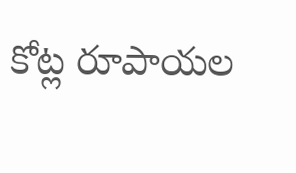కోట్ల రూపాయల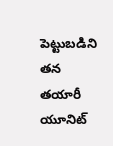పెట్టుబడిని తన తయారీ యూనిట్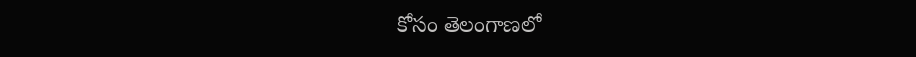కోసం తెలంగాణలో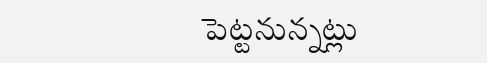పెట్టనున్నట్లు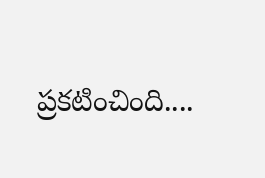ప్రకటించింది....